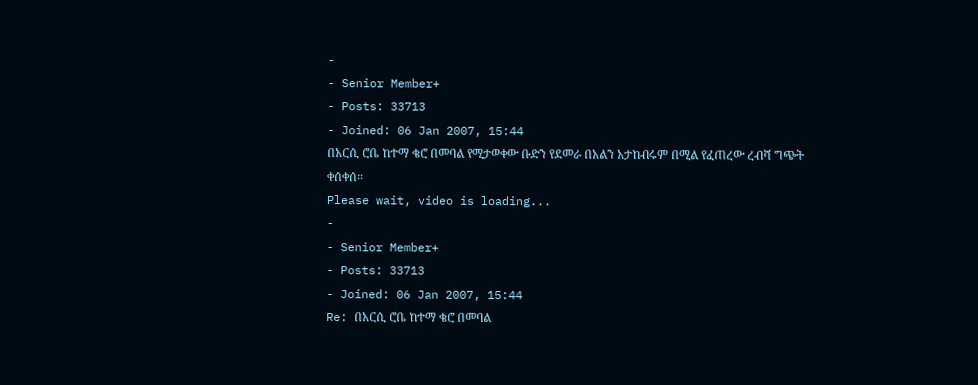-
- Senior Member+
- Posts: 33713
- Joined: 06 Jan 2007, 15:44
በአርሲ ሮቤ ከተማ ቄሮ በመባል የሚታወቀው ቡድን የደመራ በአልን አታከብሩም በሚል የፈጠረው ረብሻ ግጭት ቀሰቀሰ።
Please wait, video is loading...
-
- Senior Member+
- Posts: 33713
- Joined: 06 Jan 2007, 15:44
Re: በአርሲ ሮቤ ከተማ ቄሮ በመባል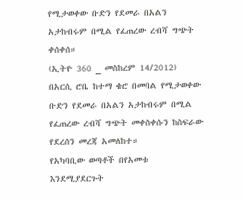የሚታወቀው ቡድን የደመራ በአልን አታከብሩም በሚል የፈጠረው ረብሻ ግጭት ቀሰቀሰ።
(ኢትዮ 360 _ መስከረም 14/2012) በአርሲ ሮቤ ከተማ ቄሮ በመባል የሚታወቀው ቡድን የደመራ በአልን አታከብሩም በሚል የፈጠረው ረብሻ ግጭት መቀስቀሱን ከስፍራው የደረሰን መረጃ አመለከተ።
የአካባቢው ወጣቶች በየአመቱ እንደሚያደርጉት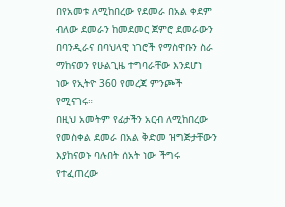በየአመቱ ለሚከበረው የደመራ በአል ቀደም ብለው ደመራን ከመደመር ጀምሮ ደመራውን በባንዲራና በባህላዊ ነገሮች የማስዋቡን ስራ ማከናወን የሁልጊዜ ተግባራቸው እንደሆነ ነው የኢትዮ 360 የመረጃ ምንጮች የሚናገሩ።
በዚህ አመትም የፊታችን አርብ ለሚከበረው የመስቀል ደመራ በአል ቅድመ ዝግጅታቸውን እያከናወኑ ባሉበት ሰአት ነው ችግሩ የተፈጠረው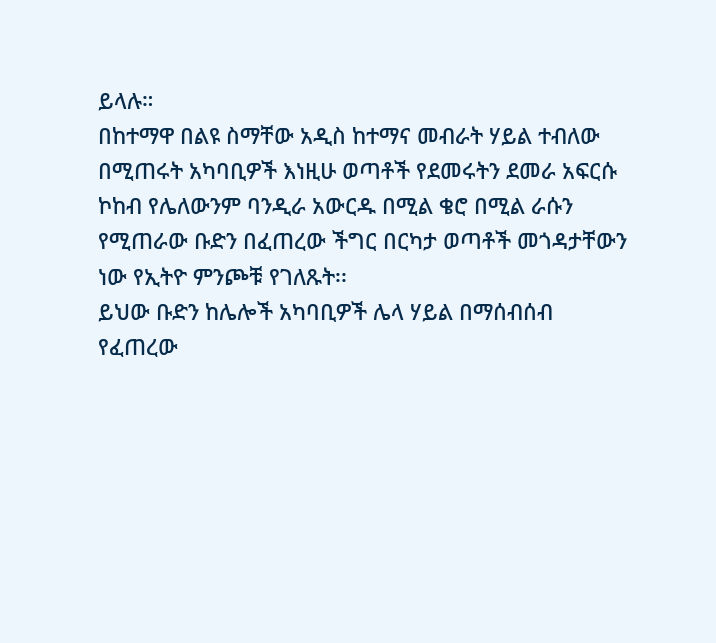ይላሉ።
በከተማዋ በልዩ ስማቸው አዲስ ከተማና መብራት ሃይል ተብለው በሚጠሩት አካባቢዎች እነዚሁ ወጣቶች የደመሩትን ደመራ አፍርሱ ኮከብ የሌለውንም ባንዲራ አውርዱ በሚል ቄሮ በሚል ራሱን የሚጠራው ቡድን በፈጠረው ችግር በርካታ ወጣቶች መጎዳታቸውን ነው የኢትዮ ምንጮቹ የገለጹት፡፡
ይህው ቡድን ከሌሎች አካባቢዎች ሌላ ሃይል በማሰብሰብ የፈጠረው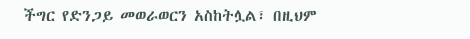ችግር የድንጋይ መወራወርን አስከትሏል፣ በዚህም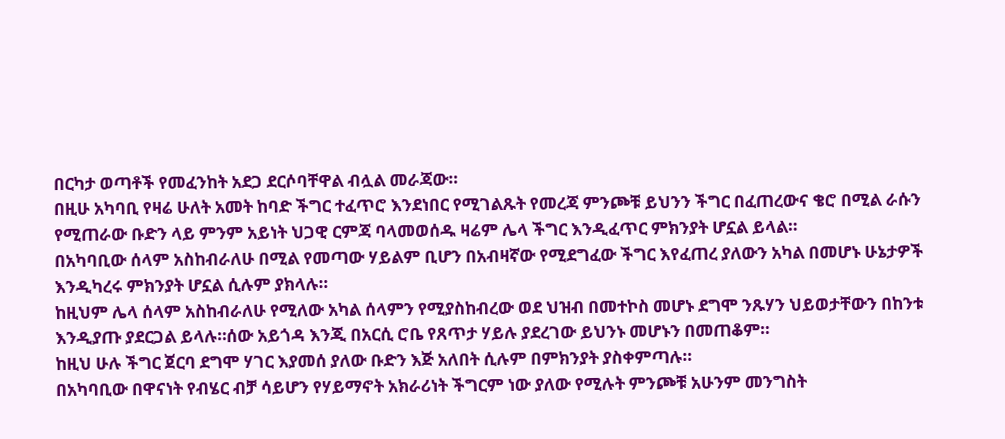በርካታ ወጣቶች የመፈንከት አደጋ ደርሶባቸዋል ብሏል መራጃው።
በዚሁ አካባቢ የዛሬ ሁለት አመት ከባድ ችግር ተፈጥሮ እንደነበር የሚገልጹት የመረጃ ምንጮቹ ይህንን ችግር በፈጠረውና ቄሮ በሚል ራሱን የሚጠራው ቡድን ላይ ምንም አይነት ህጋዊ ርምጃ ባላመወሰዱ ዛሬም ሌላ ችግር እንዲፈጥር ምክንያት ሆኗል ይላል።
በአካባቢው ሰላም አስከብራለሁ በሚል የመጣው ሃይልም ቢሆን በአብዛኛው የሚደግፈው ችግር እየፈጠረ ያለውን አካል በመሆኑ ሁኔታዎች እንዲካረሩ ምክንያት ሆኗል ሲሉም ያክላሉ።
ከዚህም ሌላ ሰላም አስከብራለሁ የሚለው አካል ሰላምን የሚያስከብረው ወደ ህዝብ በመተኮስ መሆኑ ደግሞ ንጹሃን ህይወታቸውን በከንቱ እንዲያጡ ያደርጋል ይላሉ።ሰው አይጎዳ እንጂ በአርሲ ሮቤ የጸጥታ ሃይሉ ያደረገው ይህንኑ መሆኑን በመጠቆም።
ከዚህ ሁሉ ችግር ጀርባ ደግሞ ሃገር እያመሰ ያለው ቡድን እጅ አለበት ሲሉም በምክንያት ያስቀምጣሉ።
በአካባቢው በዋናነት የብሄር ብቻ ሳይሆን የሃይማኖት አክራሪነት ችግርም ነው ያለው የሚሉት ምንጮቹ አሁንም መንግስት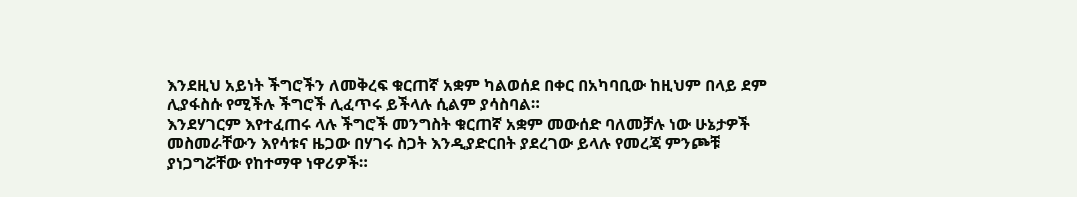እንደዚህ አይነት ችግሮችን ለመቅረፍ ቁርጠኛ አቋም ካልወሰደ በቀር በአካባቢው ከዚህም በላይ ደም ሊያፋስሱ የሚችሉ ችግሮች ሊፈጥሩ ይችላሉ ሲልም ያሳስባል።
እንደሃገርም እየተፈጠሩ ላሉ ችግሮች መንግስት ቁርጠኛ አቋም መውሰድ ባለመቻሉ ነው ሁኔታዎች መስመራቸውን እየሳቱና ዜጋው በሃገሩ ስጋት እንዲያድርበት ያደረገው ይላሉ የመረጃ ምንጮቹ ያነጋግሯቸው የከተማዋ ነዋሪዎች።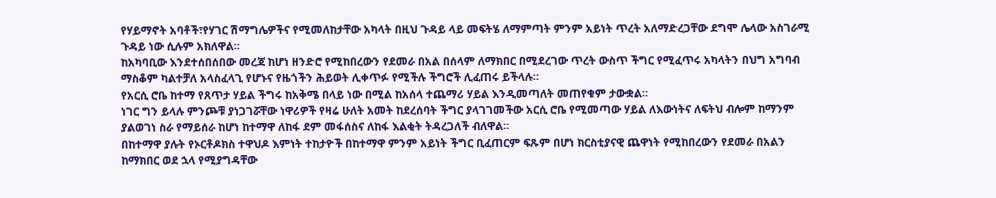የሃይማኖት አባቶች፣የሃገር ሽማግሌዎችና የሚመለከታቸው አካላት በዚህ ጉዳይ ላይ መፍትሄ ለማምጣት ምንም አይነት ጥረት አለማድረጋቸው ደግሞ ሌላው አስገራሚ ጉዳይ ነው ሲሉም አክለዋል።
ከአካባቢው እንደተሰበሰበው መረጃ ከሆነ ዘንድሮ የሚከበረውን የደመራ በአል በሰላም ለማክበር በሚደረገው ጥረት ውስጥ ችግር የሚፈጥሩ አካላትን በህግ አግባብ ማስቆም ካልተቻለ አላስፈላጊ የሆኑና የዜጎችን ሕይወት ሊቀጥፉ የሚችሉ ችግሮች ሊፈጠሩ ይችላሉ።
የአርሲ ሮቤ ከተማ የጸጥታ ሃይል ችግሩ ከአቅሜ በላይ ነው በሚል ከአሰላ ተጨማሪ ሃይል እንዲመጣለት መጠየቁም ታውቋል።
ነገር ግን ይላሉ ምንጮቹ ያነጋገሯቸው ነዋሪዎች የዛሬ ሁለት አመት ከደረሰባት ችግር ያላገገመችው አርሲ ሮቤ የሚመጣው ሃይል ለእውነትና ለፍትህ ብሎም ከማንም ያልወገነ ስራ የማይሰራ ከሆነ ከተማዋ ለከፋ ደም መፋሰስና ለከፋ እልቂት ትዳረጋለች ብለዋል።
በከተማዋ ያሉት የኦርቶዶክስ ተዋህዶ እምነት ተከታዮች በከተማዋ ምንም አይነት ችግር ቢፈጠርም ፍጹም በሆነ ክርስቲያናዊ ጨዋነት የሚከበረውን የደመራ በአልን ከማክበር ወደ ኋላ የሚያግዳቸው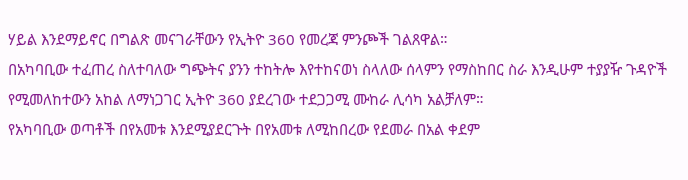ሃይል እንደማይኖር በግልጽ መናገራቸውን የኢትዮ 360 የመረጃ ምንጮች ገልጸዋል።
በአካባቢው ተፈጠረ ስለተባለው ግጭትና ያንን ተከትሎ እየተከናወነ ስላለው ሰላምን የማስከበር ስራ እንዲሁም ተያያዥ ጉዳዮች የሚመለከተውን አከል ለማነጋገር ኢትዮ 360 ያደረገው ተደጋጋሚ ሙከራ ሊሳካ አልቻለም።
የአካባቢው ወጣቶች በየአመቱ እንደሚያደርጉት በየአመቱ ለሚከበረው የደመራ በአል ቀደም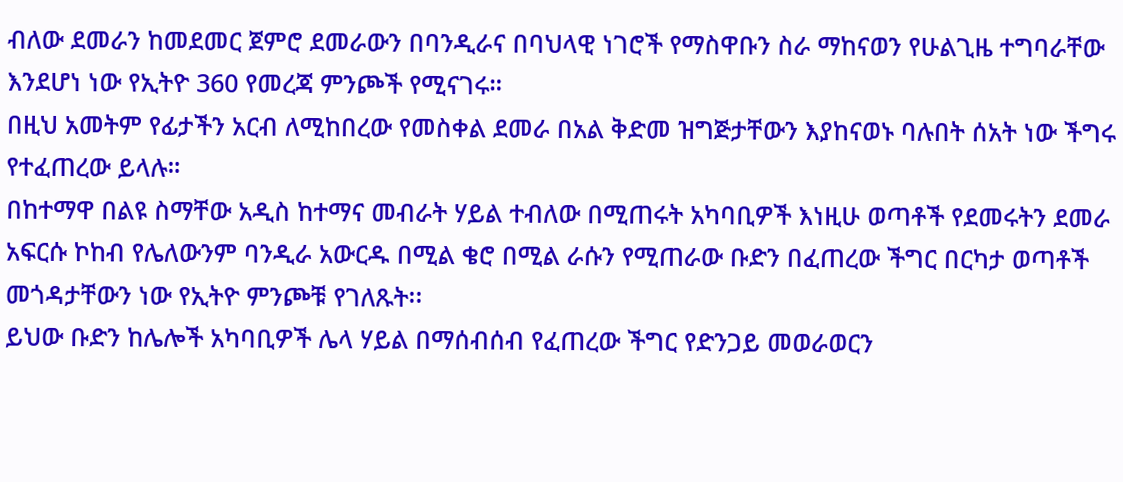ብለው ደመራን ከመደመር ጀምሮ ደመራውን በባንዲራና በባህላዊ ነገሮች የማስዋቡን ስራ ማከናወን የሁልጊዜ ተግባራቸው እንደሆነ ነው የኢትዮ 360 የመረጃ ምንጮች የሚናገሩ።
በዚህ አመትም የፊታችን አርብ ለሚከበረው የመስቀል ደመራ በአል ቅድመ ዝግጅታቸውን እያከናወኑ ባሉበት ሰአት ነው ችግሩ የተፈጠረው ይላሉ።
በከተማዋ በልዩ ስማቸው አዲስ ከተማና መብራት ሃይል ተብለው በሚጠሩት አካባቢዎች እነዚሁ ወጣቶች የደመሩትን ደመራ አፍርሱ ኮከብ የሌለውንም ባንዲራ አውርዱ በሚል ቄሮ በሚል ራሱን የሚጠራው ቡድን በፈጠረው ችግር በርካታ ወጣቶች መጎዳታቸውን ነው የኢትዮ ምንጮቹ የገለጹት፡፡
ይህው ቡድን ከሌሎች አካባቢዎች ሌላ ሃይል በማሰብሰብ የፈጠረው ችግር የድንጋይ መወራወርን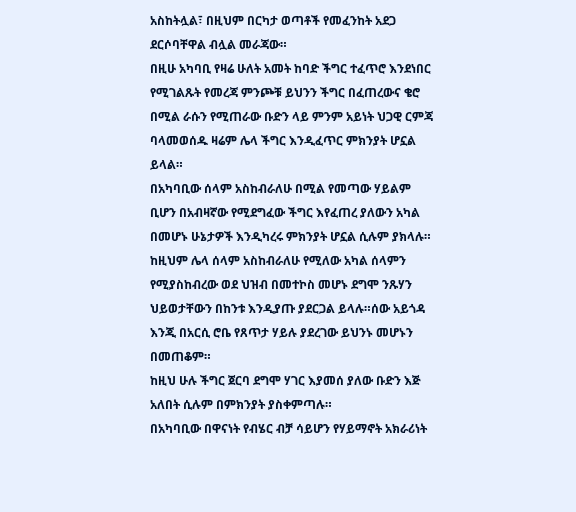አስከትሏል፣ በዚህም በርካታ ወጣቶች የመፈንከት አደጋ ደርሶባቸዋል ብሏል መራጃው።
በዚሁ አካባቢ የዛሬ ሁለት አመት ከባድ ችግር ተፈጥሮ እንደነበር የሚገልጹት የመረጃ ምንጮቹ ይህንን ችግር በፈጠረውና ቄሮ በሚል ራሱን የሚጠራው ቡድን ላይ ምንም አይነት ህጋዊ ርምጃ ባላመወሰዱ ዛሬም ሌላ ችግር እንዲፈጥር ምክንያት ሆኗል ይላል።
በአካባቢው ሰላም አስከብራለሁ በሚል የመጣው ሃይልም ቢሆን በአብዛኛው የሚደግፈው ችግር እየፈጠረ ያለውን አካል በመሆኑ ሁኔታዎች እንዲካረሩ ምክንያት ሆኗል ሲሉም ያክላሉ።
ከዚህም ሌላ ሰላም አስከብራለሁ የሚለው አካል ሰላምን የሚያስከብረው ወደ ህዝብ በመተኮስ መሆኑ ደግሞ ንጹሃን ህይወታቸውን በከንቱ እንዲያጡ ያደርጋል ይላሉ።ሰው አይጎዳ እንጂ በአርሲ ሮቤ የጸጥታ ሃይሉ ያደረገው ይህንኑ መሆኑን በመጠቆም።
ከዚህ ሁሉ ችግር ጀርባ ደግሞ ሃገር እያመሰ ያለው ቡድን እጅ አለበት ሲሉም በምክንያት ያስቀምጣሉ።
በአካባቢው በዋናነት የብሄር ብቻ ሳይሆን የሃይማኖት አክራሪነት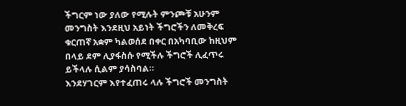ችግርም ነው ያለው የሚሉት ምንጮቹ አሁንም መንግስት እንደዚህ አይነት ችግሮችን ለመቅረፍ ቁርጠኛ አቋም ካልወሰደ በቀር በአካባቢው ከዚህም በላይ ደም ሊያፋስሱ የሚችሉ ችግሮች ሊፈጥሩ ይችላሉ ሲልም ያሳስባል።
እንደሃገርም እየተፈጠሩ ላሉ ችግሮች መንግስት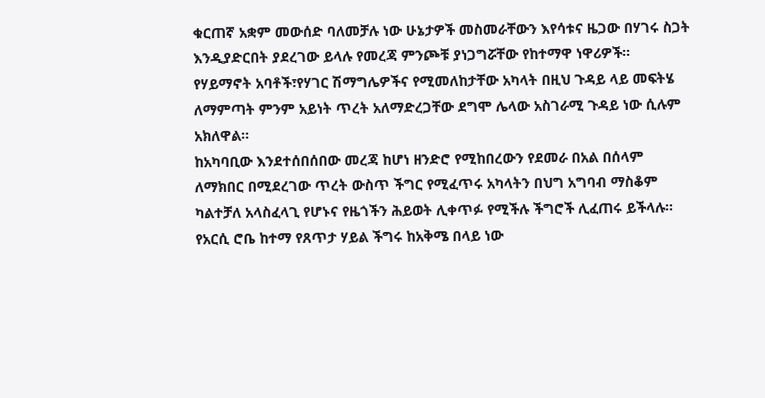ቁርጠኛ አቋም መውሰድ ባለመቻሉ ነው ሁኔታዎች መስመራቸውን እየሳቱና ዜጋው በሃገሩ ስጋት እንዲያድርበት ያደረገው ይላሉ የመረጃ ምንጮቹ ያነጋግሯቸው የከተማዋ ነዋሪዎች።
የሃይማኖት አባቶች፣የሃገር ሽማግሌዎችና የሚመለከታቸው አካላት በዚህ ጉዳይ ላይ መፍትሄ ለማምጣት ምንም አይነት ጥረት አለማድረጋቸው ደግሞ ሌላው አስገራሚ ጉዳይ ነው ሲሉም አክለዋል።
ከአካባቢው እንደተሰበሰበው መረጃ ከሆነ ዘንድሮ የሚከበረውን የደመራ በአል በሰላም ለማክበር በሚደረገው ጥረት ውስጥ ችግር የሚፈጥሩ አካላትን በህግ አግባብ ማስቆም ካልተቻለ አላስፈላጊ የሆኑና የዜጎችን ሕይወት ሊቀጥፉ የሚችሉ ችግሮች ሊፈጠሩ ይችላሉ።
የአርሲ ሮቤ ከተማ የጸጥታ ሃይል ችግሩ ከአቅሜ በላይ ነው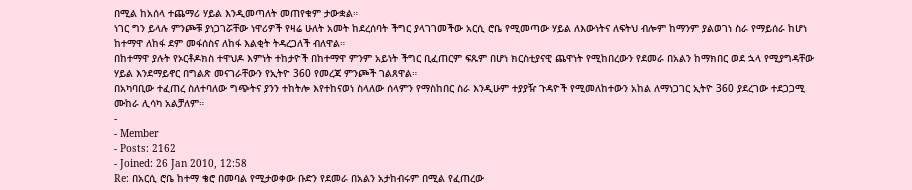በሚል ከአሰላ ተጨማሪ ሃይል እንዲመጣለት መጠየቁም ታውቋል።
ነገር ግን ይላሉ ምንጮቹ ያነጋገሯቸው ነዋሪዎች የዛሬ ሁለት አመት ከደረሰባት ችግር ያላገገመችው አርሲ ሮቤ የሚመጣው ሃይል ለእውነትና ለፍትህ ብሎም ከማንም ያልወገነ ስራ የማይሰራ ከሆነ ከተማዋ ለከፋ ደም መፋሰስና ለከፋ እልቂት ትዳረጋለች ብለዋል።
በከተማዋ ያሉት የኦርቶዶክስ ተዋህዶ እምነት ተከታዮች በከተማዋ ምንም አይነት ችግር ቢፈጠርም ፍጹም በሆነ ክርስቲያናዊ ጨዋነት የሚከበረውን የደመራ በአልን ከማክበር ወደ ኋላ የሚያግዳቸው ሃይል እንደማይኖር በግልጽ መናገራቸውን የኢትዮ 360 የመረጃ ምንጮች ገልጸዋል።
በአካባቢው ተፈጠረ ስለተባለው ግጭትና ያንን ተከትሎ እየተከናወነ ስላለው ሰላምን የማስከበር ስራ እንዲሁም ተያያዥ ጉዳዮች የሚመለከተውን አከል ለማነጋገር ኢትዮ 360 ያደረገው ተደጋጋሚ ሙከራ ሊሳካ አልቻለም።
-
- Member
- Posts: 2162
- Joined: 26 Jan 2010, 12:58
Re: በአርሲ ሮቤ ከተማ ቄሮ በመባል የሚታወቀው ቡድን የደመራ በአልን አታከብሩም በሚል የፈጠረው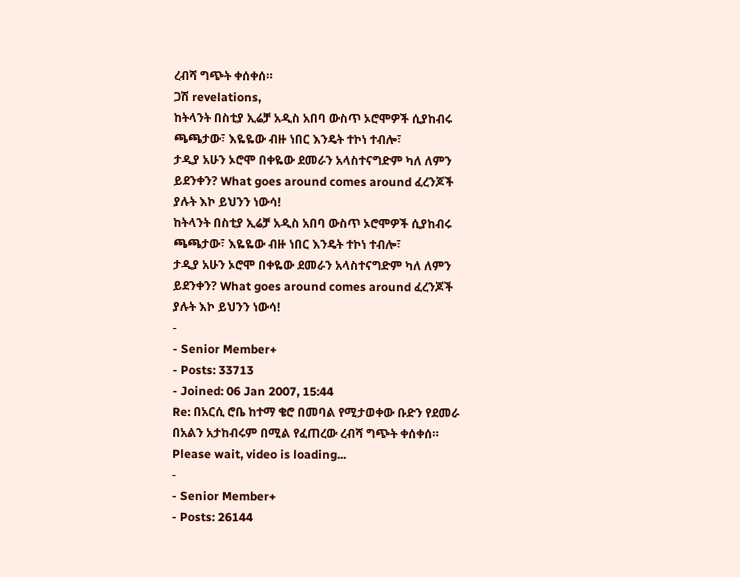ረብሻ ግጭት ቀሰቀሰ።
ጋሽ revelations,
ከትላንት በስቲያ ኢሬቻ አዲስ አበባ ውስጥ ኦሮሞዎች ሲያከብሩ ጫጫታው፣ እዬዬው ብዙ ነበር እንዴት ተኮነ ተብሎ፣
ታዲያ አሁን ኦሮሞ በቀዬው ደመራን አላስተናግድም ካለ ለምን ይደንቀን? What goes around comes around ፈረንጆች ያሉት እኮ ይህንን ነውሳ!
ከትላንት በስቲያ ኢሬቻ አዲስ አበባ ውስጥ ኦሮሞዎች ሲያከብሩ ጫጫታው፣ እዬዬው ብዙ ነበር እንዴት ተኮነ ተብሎ፣
ታዲያ አሁን ኦሮሞ በቀዬው ደመራን አላስተናግድም ካለ ለምን ይደንቀን? What goes around comes around ፈረንጆች ያሉት እኮ ይህንን ነውሳ!
-
- Senior Member+
- Posts: 33713
- Joined: 06 Jan 2007, 15:44
Re: በአርሲ ሮቤ ከተማ ቄሮ በመባል የሚታወቀው ቡድን የደመራ በአልን አታከብሩም በሚል የፈጠረው ረብሻ ግጭት ቀሰቀሰ።
Please wait, video is loading...
-
- Senior Member+
- Posts: 26144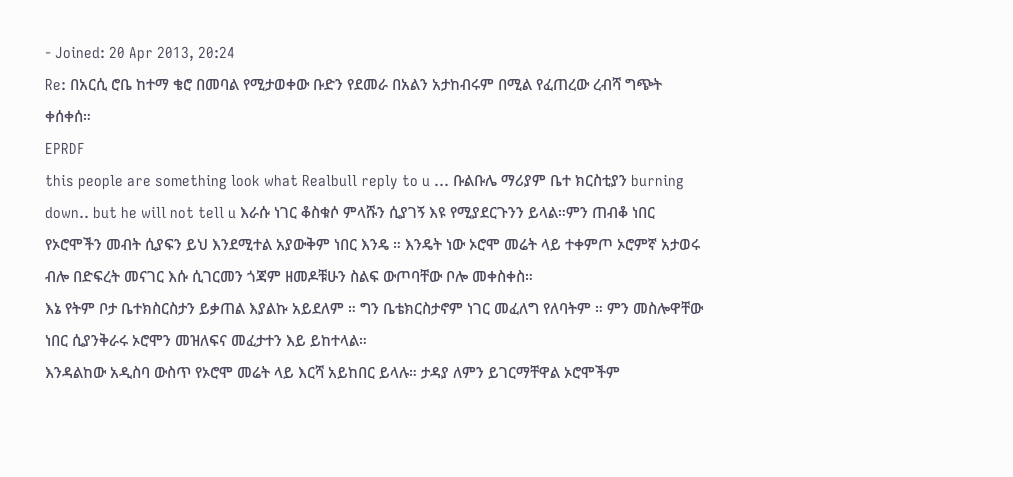- Joined: 20 Apr 2013, 20:24
Re: በአርሲ ሮቤ ከተማ ቄሮ በመባል የሚታወቀው ቡድን የደመራ በአልን አታከብሩም በሚል የፈጠረው ረብሻ ግጭት ቀሰቀሰ።
EPRDF
this people are something look what Realbull reply to u ... ቡልቡሌ ማሪያም ቤተ ክርስቲያን burning down.. but he will not tell u እራሱ ነገር ቆስቁሶ ምላሹን ሲያገኝ እዩ የሚያደርጉንን ይላል።ምን ጠብቆ ነበር የኦሮሞችን መብት ሲያፍን ይህ እንደሚተል አያውቅም ነበር እንዴ ። እንዴት ነው ኦሮሞ መሬት ላይ ተቀምጦ ኦሮምኛ አታወሩ ብሎ በድፍረት መናገር እሱ ሲገርመን ጎጃም ዘመዶቹሁን ስልፍ ውጦባቸው ቦሎ መቀስቀስ።
እኔ የትም ቦታ ቤተክስርስታን ይቃጠል እያልኩ አይደለም ። ግን ቤቴክርስታኖም ነገር መፈለግ የለባትም ። ምን መስሎዋቸው ነበር ሲያንቅራሩ ኦሮሞን መዝለፍና መፈታተን እይ ይከተላል።
እንዳልከው አዲስባ ውስጥ የኦሮሞ መሬት ላይ እርሻ አይከበር ይላሉ። ታዳያ ለምን ይገርማቸዋል ኦሮሞችም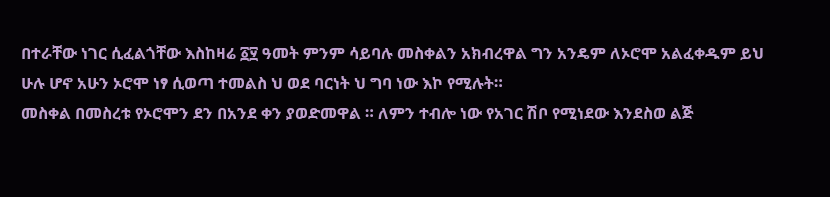በተራቸው ነገር ሲፈልጎቸው እስከዛሬ ፩፶ ዓመት ምንም ሳይባሉ መስቀልን አክብረዋል ግን አንዴም ለኦሮሞ አልፈቀዱም ይህ ሁሉ ሆኖ አሁን ኦሮሞ ነፃ ሲወጣ ተመልስ ህ ወደ ባርነት ህ ግባ ነው እኮ የሚሉት።
መስቀል በመስረቱ የኦሮሞን ደን በአንደ ቀን ያወድመዋል ። ለምን ተብሎ ነው የአገር ሽቦ የሚነደው እንደስወ ልጅ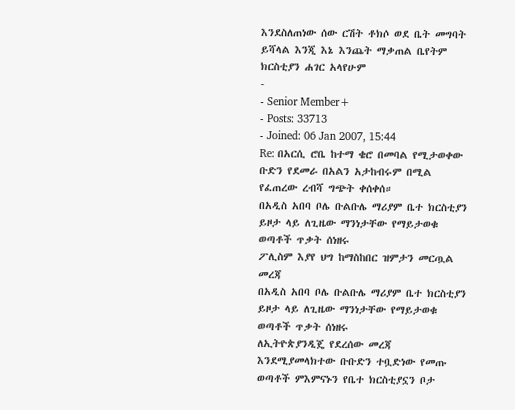እንደስለጠነው ሰው ርሽት ቶክሶ ወደ ቤት መግባት ይሻላል እንጂ እኔ እንጨት ማቃጠል ቤየትም ክርስቲያን ሐገር አላየሁም
-
- Senior Member+
- Posts: 33713
- Joined: 06 Jan 2007, 15:44
Re: በአርሲ ሮቤ ከተማ ቄሮ በመባል የሚታወቀው ቡድን የደመራ በአልን አታከብሩም በሚል የፈጠረው ረብሻ ግጭት ቀሰቀሰ።
በአዲስ አበባ ቦሌ ቡልቡሌ ማሪያም ቤተ ክርስቲያን ይዞታ ላይ ለጊዜው ማንነታቸው የማይታወቁ ወጣቶች ጥቃት ሰነዘሩ
ፖሊስም እያየ ህግ ከማስከበር ዝምታን መርጧል
መረጃ
በአዲስ አበባ ቦሌ ቡልቡሌ ማሪያም ቤተ ክርስቲያን ይዞታ ላይ ለጊዜው ማንነታቸው የማይታወቁ ወጣቶች ጥቃት ሰነዘሩ
ለኢትዮጵያንዲጄ የደረሰው መረጃ እንደሚያመላክተው ቡቡድን ተቧድነው የመጡ ወጣቶች ምእምናኑን የቤተ ክርስቲያኗን ቦታ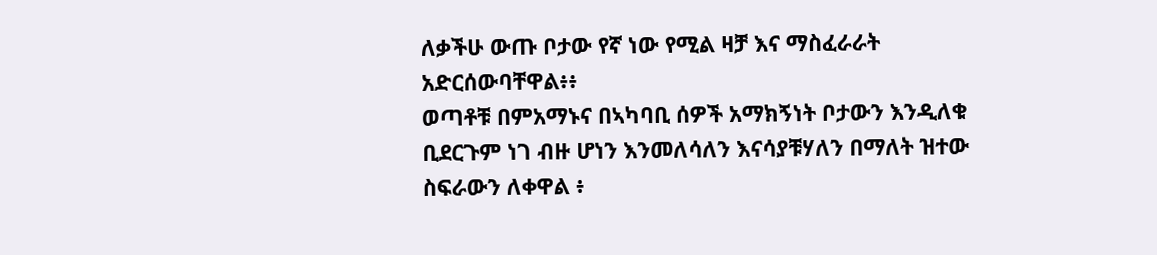ለቃችሁ ውጡ ቦታው የኛ ነው የሚል ዛቻ እና ማስፈራራት አድርሰውባቸዋል፥፥
ወጣቶቹ በምአማኑና በኣካባቢ ሰዎች አማክኝነት ቦታውን እንዲለቁ ቢደርጉም ነገ ብዙ ሆነን እንመለሳለን እናሳያቹሃለን በማለት ዝተው ስፍራውን ለቀዋል ፥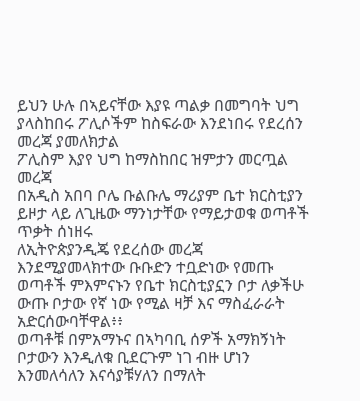ይህን ሁሉ በኣይናቸው እያዩ ጣልቃ በመግባት ህግ ያላስከበሩ ፖሊሶችም ከስፍራው እንደነበሩ የደረሰን መረጃ ያመለክታል
ፖሊስም እያየ ህግ ከማስከበር ዝምታን መርጧል
መረጃ
በአዲስ አበባ ቦሌ ቡልቡሌ ማሪያም ቤተ ክርስቲያን ይዞታ ላይ ለጊዜው ማንነታቸው የማይታወቁ ወጣቶች ጥቃት ሰነዘሩ
ለኢትዮጵያንዲጄ የደረሰው መረጃ እንደሚያመላክተው ቡቡድን ተቧድነው የመጡ ወጣቶች ምእምናኑን የቤተ ክርስቲያኗን ቦታ ለቃችሁ ውጡ ቦታው የኛ ነው የሚል ዛቻ እና ማስፈራራት አድርሰውባቸዋል፥፥
ወጣቶቹ በምአማኑና በኣካባቢ ሰዎች አማክኝነት ቦታውን እንዲለቁ ቢደርጉም ነገ ብዙ ሆነን እንመለሳለን እናሳያቹሃለን በማለት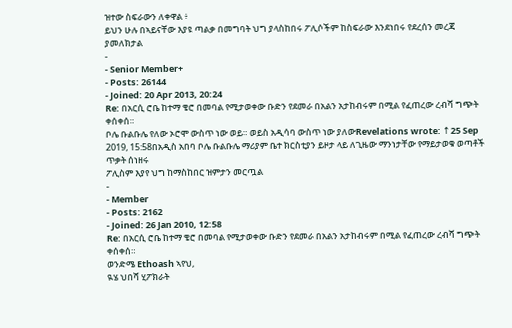ዝተው ስፍራውን ለቀዋል ፥
ይህን ሁሉ በኣይናቸው እያዩ ጣልቃ በመግባት ህግ ያላስከበሩ ፖሊሶችም ከስፍራው እንደነበሩ የደረሰን መረጃ ያመለክታል
-
- Senior Member+
- Posts: 26144
- Joined: 20 Apr 2013, 20:24
Re: በአርሲ ሮቤ ከተማ ቄሮ በመባል የሚታወቀው ቡድን የደመራ በአልን አታከብሩም በሚል የፈጠረው ረብሻ ግጭት ቀሰቀሰ።
ቦሌ ቡልቡሌ የለው ኦሮሞ ውስጥ ነው ወይ። ወይስ አዲሳባ ውስጥ ነው ያለውRevelations wrote: ↑25 Sep 2019, 15:58በአዲስ አበባ ቦሌ ቡልቡሌ ማሪያም ቤተ ክርስቲያን ይዞታ ላይ ለጊዜው ማንነታቸው የማይታወቁ ወጣቶች ጥቃት ሰነዘሩ
ፖሊስም እያየ ህግ ከማስከበር ዝምታን መርጧል
-
- Member
- Posts: 2162
- Joined: 26 Jan 2010, 12:58
Re: በአርሲ ሮቤ ከተማ ቄሮ በመባል የሚታወቀው ቡድን የደመራ በአልን አታከብሩም በሚል የፈጠረው ረብሻ ግጭት ቀሰቀሰ።
ወንድሜ Ethoash ኣየህ,
ዪሄ ህበሻ ሂፖክራት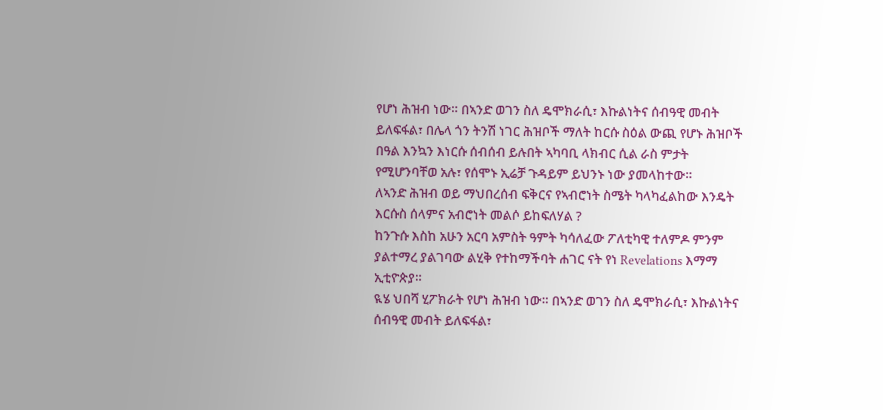የሆነ ሕዝብ ነው። በኣንድ ወገን ስለ ዴሞክራሲ፣ እኩልነትና ሰብዓዊ መብት ይለፍፋል፣ በሌላ ጎን ትንሽ ነገር ሕዝቦች ማለት ከርሱ ስዕል ውጪ የሆኑ ሕዝቦች በዓል እንኳን እነርሱ ሰብሰብ ይሉበት ኣካባቢ ላክብር ሲል ራስ ምታት የሚሆንባቸወ አሉ፣ የሰሞኑ ኢሬቻ ጉዳይም ይህንኑ ነው ያመላከተው።
ለኣንድ ሕዝብ ወይ ማህበረሰብ ፍቅርና የኣብሮነት ስሜት ካላካፈልከው እንዴት እርሱስ ሰላምና አብሮነት መልሶ ይከፍለሃል ?
ከንጉሱ እስከ አሁን አርባ አምስት ዓምት ካሳለፈው ፖለቲካዊ ተለምዶ ምንም ያልተማረ ያልገባው ልሂቅ የተከማችባት ሐገር ናት የነ Revelations እማማ ኢቲዮጵያ።
ዪሄ ህበሻ ሂፖክራት የሆነ ሕዝብ ነው። በኣንድ ወገን ስለ ዴሞክራሲ፣ እኩልነትና ሰብዓዊ መብት ይለፍፋል፣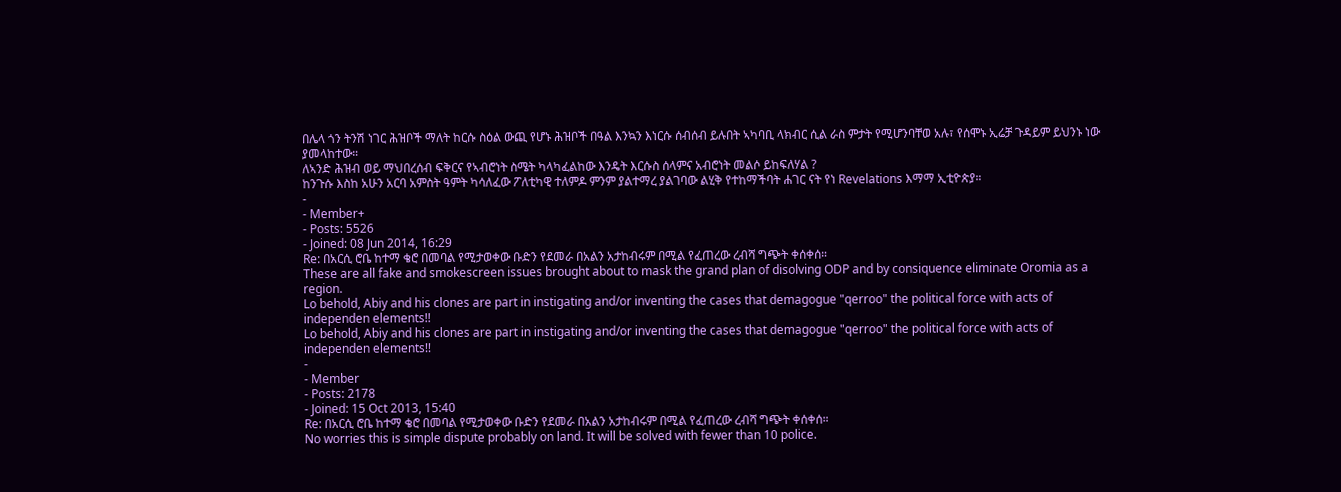በሌላ ጎን ትንሽ ነገር ሕዝቦች ማለት ከርሱ ስዕል ውጪ የሆኑ ሕዝቦች በዓል እንኳን እነርሱ ሰብሰብ ይሉበት ኣካባቢ ላክብር ሲል ራስ ምታት የሚሆንባቸወ አሉ፣ የሰሞኑ ኢሬቻ ጉዳይም ይህንኑ ነው ያመላከተው።
ለኣንድ ሕዝብ ወይ ማህበረሰብ ፍቅርና የኣብሮነት ስሜት ካላካፈልከው እንዴት እርሱስ ሰላምና አብሮነት መልሶ ይከፍለሃል ?
ከንጉሱ እስከ አሁን አርባ አምስት ዓምት ካሳለፈው ፖለቲካዊ ተለምዶ ምንም ያልተማረ ያልገባው ልሂቅ የተከማችባት ሐገር ናት የነ Revelations እማማ ኢቲዮጵያ።
-
- Member+
- Posts: 5526
- Joined: 08 Jun 2014, 16:29
Re: በአርሲ ሮቤ ከተማ ቄሮ በመባል የሚታወቀው ቡድን የደመራ በአልን አታከብሩም በሚል የፈጠረው ረብሻ ግጭት ቀሰቀሰ።
These are all fake and smokescreen issues brought about to mask the grand plan of disolving ODP and by consiquence eliminate Oromia as a region.
Lo behold, Abiy and his clones are part in instigating and/or inventing the cases that demagogue "qerroo" the political force with acts of independen elements!!
Lo behold, Abiy and his clones are part in instigating and/or inventing the cases that demagogue "qerroo" the political force with acts of independen elements!!
-
- Member
- Posts: 2178
- Joined: 15 Oct 2013, 15:40
Re: በአርሲ ሮቤ ከተማ ቄሮ በመባል የሚታወቀው ቡድን የደመራ በአልን አታከብሩም በሚል የፈጠረው ረብሻ ግጭት ቀሰቀሰ።
No worries this is simple dispute probably on land. It will be solved with fewer than 10 police.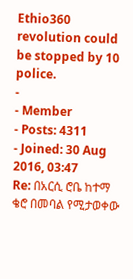Ethio360 revolution could be stopped by 10 police.
-
- Member
- Posts: 4311
- Joined: 30 Aug 2016, 03:47
Re: በአርሲ ሮቤ ከተማ ቄሮ በመባል የሚታወቀው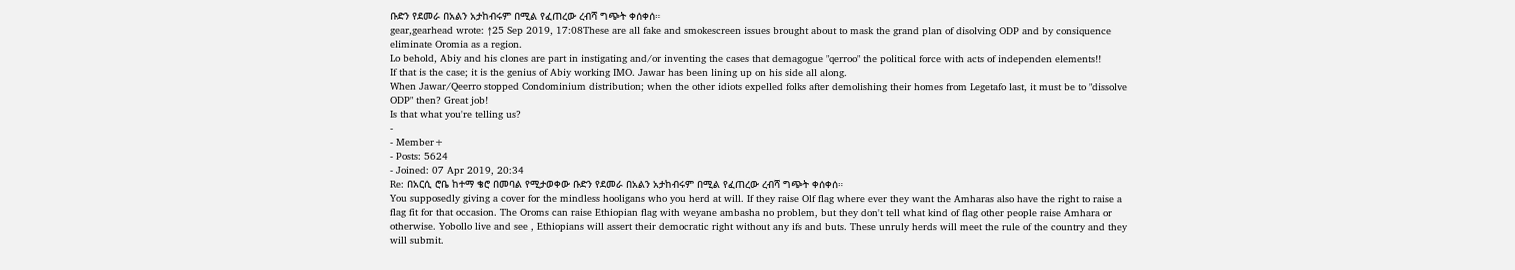ቡድን የደመራ በአልን አታከብሩም በሚል የፈጠረው ረብሻ ግጭት ቀሰቀሰ።
gear,gearhead wrote: ↑25 Sep 2019, 17:08These are all fake and smokescreen issues brought about to mask the grand plan of disolving ODP and by consiquence eliminate Oromia as a region.
Lo behold, Abiy and his clones are part in instigating and/or inventing the cases that demagogue "qerroo" the political force with acts of independen elements!!
If that is the case; it is the genius of Abiy working IMO. Jawar has been lining up on his side all along.
When Jawar/Qeerro stopped Condominium distribution; when the other idiots expelled folks after demolishing their homes from Legetafo last, it must be to "dissolve ODP" then? Great job!
Is that what you're telling us?
-
- Member+
- Posts: 5624
- Joined: 07 Apr 2019, 20:34
Re: በአርሲ ሮቤ ከተማ ቄሮ በመባል የሚታወቀው ቡድን የደመራ በአልን አታከብሩም በሚል የፈጠረው ረብሻ ግጭት ቀሰቀሰ።
You supposedly giving a cover for the mindless hooligans who you herd at will. If they raise Olf flag where ever they want the Amharas also have the right to raise a flag fit for that occasion. The Oroms can raise Ethiopian flag with weyane ambasha no problem, but they don't tell what kind of flag other people raise Amhara or otherwise. Yobollo live and see , Ethiopians will assert their democratic right without any ifs and buts. These unruly herds will meet the rule of the country and they will submit.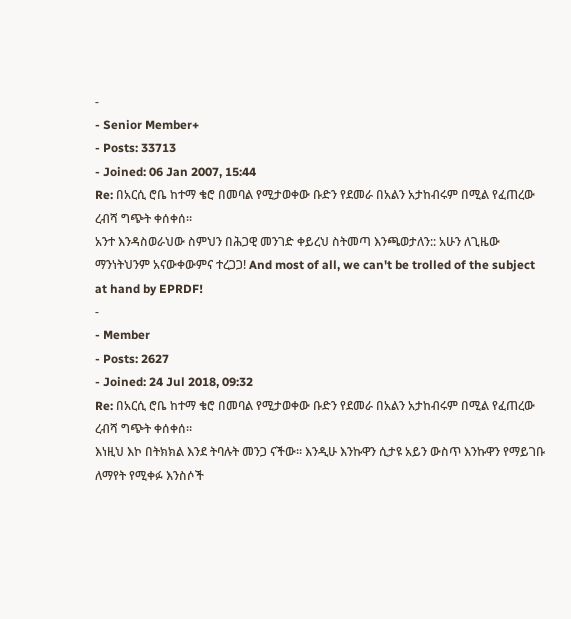-
- Senior Member+
- Posts: 33713
- Joined: 06 Jan 2007, 15:44
Re: በአርሲ ሮቤ ከተማ ቄሮ በመባል የሚታወቀው ቡድን የደመራ በአልን አታከብሩም በሚል የፈጠረው ረብሻ ግጭት ቀሰቀሰ።
አንተ እንዳስወራህው ስምህን በሕጋዊ መንገድ ቀይረህ ስትመጣ እንጫወታለን:: አሁን ለጊዜው ማንነትህንም አናውቀውምና ተረጋጋ! And most of all, we can't be trolled of the subject at hand by EPRDF!
-
- Member
- Posts: 2627
- Joined: 24 Jul 2018, 09:32
Re: በአርሲ ሮቤ ከተማ ቄሮ በመባል የሚታወቀው ቡድን የደመራ በአልን አታከብሩም በሚል የፈጠረው ረብሻ ግጭት ቀሰቀሰ።
እነዚህ እኮ በትክክል እንደ ትባሉት መንጋ ናችው። እንዲሁ እንኩዋን ሲታዩ አይን ውስጥ እንኩዋን የማይገቡ ለማየት የሚቀፉ እንስሶች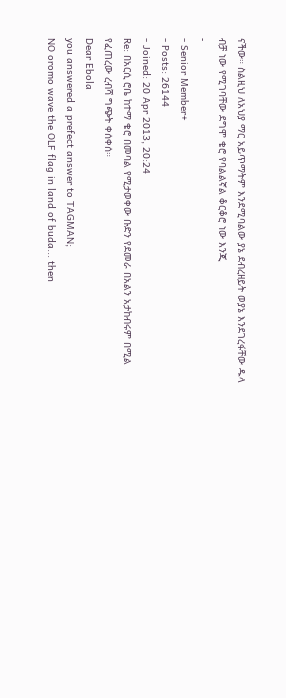ናችው። ስልዚህ ለአህያ ማር አይጥማትም እንደሚባልው ያኔ ደብረዘይት ወያኔ እንደገረፋቸው ዱላ ብቻ ነው የሚገባቸው ደግሞ ቄሮ የባልልኛል ቆርቆሮ ነው እንጂ
-
- Senior Member+
- Posts: 26144
- Joined: 20 Apr 2013, 20:24
Re: በአርሲ ሮቤ ከተማ ቄሮ በመባል የሚታወቀው ቡድን የደመራ በአልን አታከብሩም በሚል የፈጠረው ረብሻ ግጭት ቀሰቀሰ።
Dear Ebola
you answered a prefect answer to TAGMAN;
NO oromo wave the OLF flag in land of buda... then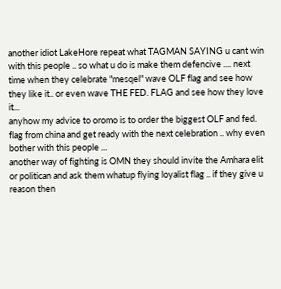another idiot LakeHore repeat what TAGMAN SAYING u cant win with this people .. so what u do is make them defencive .... next time when they celebrate "mesqel" wave OLF flag and see how they like it.. or even wave THE FED. FLAG and see how they love it...
anyhow my advice to oromo is to order the biggest OLF and fed. flag from china and get ready with the next celebration .. why even bother with this people ...
another way of fighting is OMN they should invite the Amhara elit or politican and ask them whatup flying loyalist flag .. if they give u reason then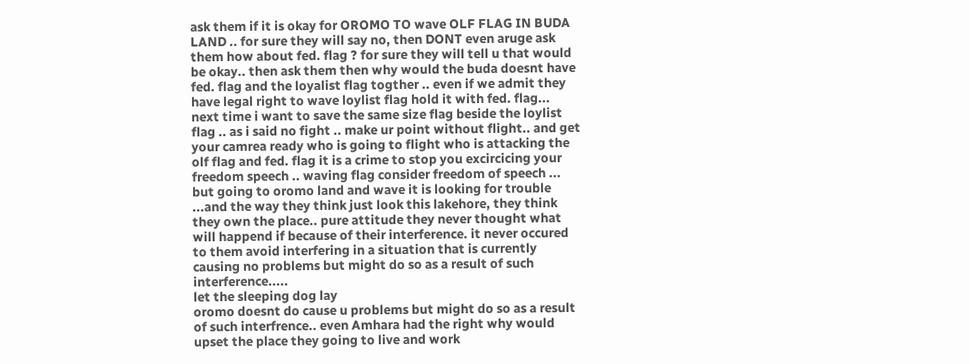ask them if it is okay for OROMO TO wave OLF FLAG IN BUDA LAND .. for sure they will say no, then DONT even aruge ask them how about fed. flag ? for sure they will tell u that would be okay.. then ask them then why would the buda doesnt have fed. flag and the loyalist flag togther .. even if we admit they have legal right to wave loylist flag hold it with fed. flag...
next time i want to save the same size flag beside the loylist flag .. as i said no fight .. make ur point without flight.. and get your camrea ready who is going to flight who is attacking the olf flag and fed. flag it is a crime to stop you excircicing your freedom speech .. waving flag consider freedom of speech ... but going to oromo land and wave it is looking for trouble ...and the way they think just look this lakehore, they think they own the place.. pure attitude they never thought what will happend if because of their interference. it never occured to them avoid interfering in a situation that is currently causing no problems but might do so as a result of such interference.....
let the sleeping dog lay
oromo doesnt do cause u problems but might do so as a result of such interfrence.. even Amhara had the right why would upset the place they going to live and work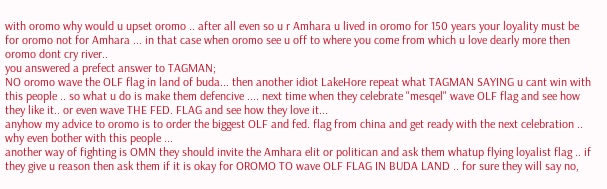with oromo why would u upset oromo .. after all even so u r Amhara u lived in oromo for 150 years your loyality must be for oromo not for Amhara ... in that case when oromo see u off to where you come from which u love dearly more then oromo dont cry river..
you answered a prefect answer to TAGMAN;
NO oromo wave the OLF flag in land of buda... then another idiot LakeHore repeat what TAGMAN SAYING u cant win with this people .. so what u do is make them defencive .... next time when they celebrate "mesqel" wave OLF flag and see how they like it.. or even wave THE FED. FLAG and see how they love it...
anyhow my advice to oromo is to order the biggest OLF and fed. flag from china and get ready with the next celebration .. why even bother with this people ...
another way of fighting is OMN they should invite the Amhara elit or politican and ask them whatup flying loyalist flag .. if they give u reason then ask them if it is okay for OROMO TO wave OLF FLAG IN BUDA LAND .. for sure they will say no,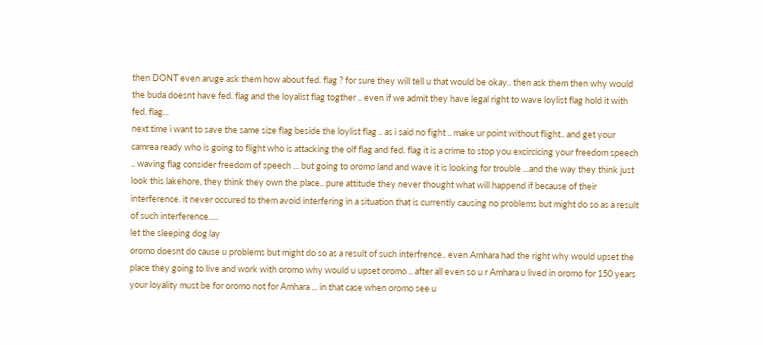then DONT even aruge ask them how about fed. flag ? for sure they will tell u that would be okay.. then ask them then why would the buda doesnt have fed. flag and the loyalist flag togther .. even if we admit they have legal right to wave loylist flag hold it with fed. flag...
next time i want to save the same size flag beside the loylist flag .. as i said no fight .. make ur point without flight.. and get your camrea ready who is going to flight who is attacking the olf flag and fed. flag it is a crime to stop you excircicing your freedom speech .. waving flag consider freedom of speech ... but going to oromo land and wave it is looking for trouble ...and the way they think just look this lakehore, they think they own the place.. pure attitude they never thought what will happend if because of their interference. it never occured to them avoid interfering in a situation that is currently causing no problems but might do so as a result of such interference.....
let the sleeping dog lay
oromo doesnt do cause u problems but might do so as a result of such interfrence.. even Amhara had the right why would upset the place they going to live and work with oromo why would u upset oromo .. after all even so u r Amhara u lived in oromo for 150 years your loyality must be for oromo not for Amhara ... in that case when oromo see u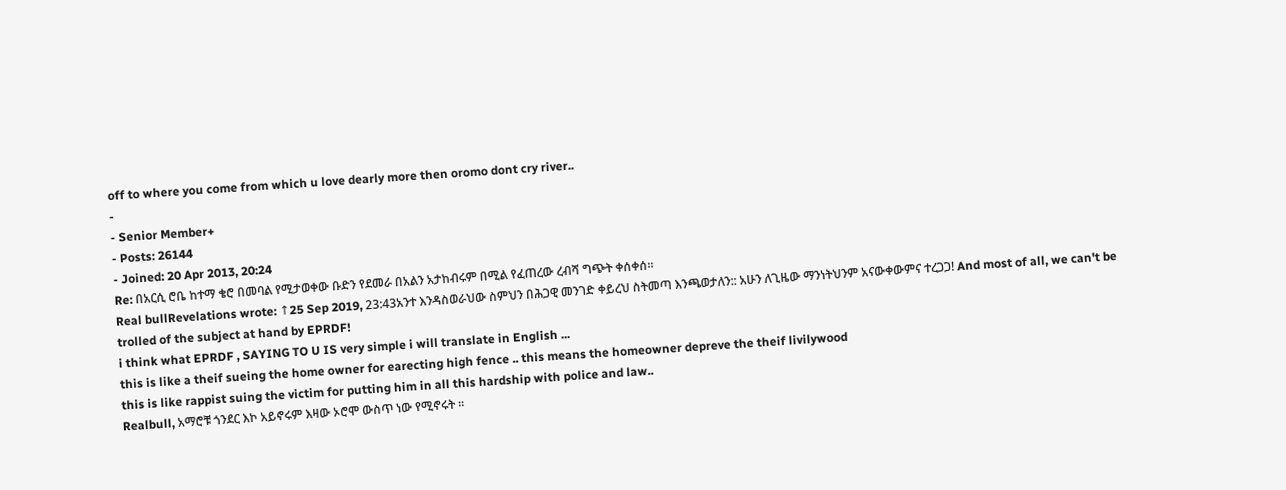off to where you come from which u love dearly more then oromo dont cry river..
-
- Senior Member+
- Posts: 26144
- Joined: 20 Apr 2013, 20:24
Re: በአርሲ ሮቤ ከተማ ቄሮ በመባል የሚታወቀው ቡድን የደመራ በአልን አታከብሩም በሚል የፈጠረው ረብሻ ግጭት ቀሰቀሰ።
Real bullRevelations wrote: ↑25 Sep 2019, 23:43አንተ እንዳስወራህው ስምህን በሕጋዊ መንገድ ቀይረህ ስትመጣ እንጫወታለን:: አሁን ለጊዜው ማንነትህንም አናውቀውምና ተረጋጋ! And most of all, we can't be trolled of the subject at hand by EPRDF!
i think what EPRDF , SAYING TO U IS very simple i will translate in English ...
this is like a theif sueing the home owner for earecting high fence .. this means the homeowner depreve the theif livilywood
this is like rappist suing the victim for putting him in all this hardship with police and law..
Realbull, አማሮቹ ጎንደር እኮ አይኖሩም እዛው ኦሮሞ ውስጥ ነው የሚኖሩት ።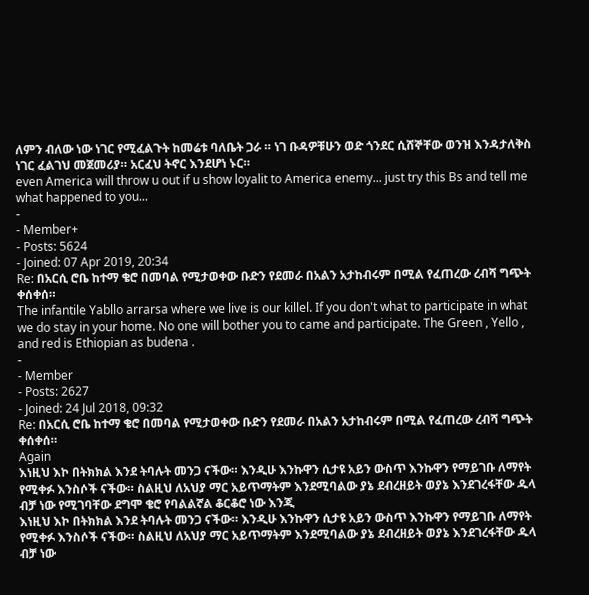ለምን ብለው ነው ነገር የሚፈልጉት ከመሬቱ ባለቤት ጋራ ። ነገ ቡዳዎቹሁን ወድ ጎንደር ሲሸኞቸው ወንዝ እንዳታለቅስ ነገር ፈልገህ መጀመሪያ። አርፈህ ትኖር እንደሆነ ኑር።
even America will throw u out if u show loyalit to America enemy... just try this Bs and tell me what happened to you...
-
- Member+
- Posts: 5624
- Joined: 07 Apr 2019, 20:34
Re: በአርሲ ሮቤ ከተማ ቄሮ በመባል የሚታወቀው ቡድን የደመራ በአልን አታከብሩም በሚል የፈጠረው ረብሻ ግጭት ቀሰቀሰ።
The infantile Yabllo arrarsa where we live is our killel. If you don't what to participate in what we do stay in your home. No one will bother you to came and participate. The Green , Yello , and red is Ethiopian as budena .
-
- Member
- Posts: 2627
- Joined: 24 Jul 2018, 09:32
Re: በአርሲ ሮቤ ከተማ ቄሮ በመባል የሚታወቀው ቡድን የደመራ በአልን አታከብሩም በሚል የፈጠረው ረብሻ ግጭት ቀሰቀሰ።
Again
እነዚህ እኮ በትክክል እንደ ትባሉት መንጋ ናችው። እንዲሁ እንኩዋን ሲታዩ አይን ውስጥ እንኩዋን የማይገቡ ለማየት የሚቀፉ እንስሶች ናችው። ስልዚህ ለአህያ ማር አይጥማትም እንደሚባልው ያኔ ደብረዘይት ወያኔ እንደገረፋቸው ዱላ ብቻ ነው የሚገባቸው ደግሞ ቄሮ የባልልኛል ቆርቆሮ ነው እንጂ
እነዚህ እኮ በትክክል እንደ ትባሉት መንጋ ናችው። እንዲሁ እንኩዋን ሲታዩ አይን ውስጥ እንኩዋን የማይገቡ ለማየት የሚቀፉ እንስሶች ናችው። ስልዚህ ለአህያ ማር አይጥማትም እንደሚባልው ያኔ ደብረዘይት ወያኔ እንደገረፋቸው ዱላ ብቻ ነው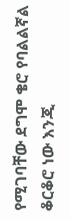የሚገባቸው ደግሞ ቄሮ የባልልኛል ቆርቆሮ ነው እንጂ